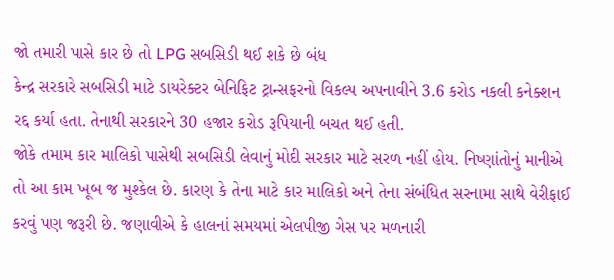જો તમારી પાસે કાર છે તો LPG સબસિડી થઈ શકે છે બંધ
કેન્દ્ર સરકારે સબસિડી માટે ડાયરેક્ટર બેનિફિટ ટ્રાન્સફરનો વિકલ્પ અપનાવીને 3.6 કરોડ નકલી કનેક્શન રદ્દ કર્યા હતા. તેનાથી સરકારને 30 હજાર કરોડ રૂપિયાની બચત થઈ હતી.
જોકે તમામ કાર માલિકો પાસેથી સબસિડી લેવાનું મોદી સરકાર માટે સરળ નહીં હોય. નિષ્ણાંતોનું માનીએ તો આ કામ ખૂબ જ મુશ્કેલ છે. કારણ કે તેના માટે કાર માલિકો અને તેના સંબંધિત સરનામા સાથે વેરીફાઈ કરવું પણ જરૂરી છે. જણાવીએ કે હાલનાં સમયમાં એલપીજી ગેસ પર મળનારી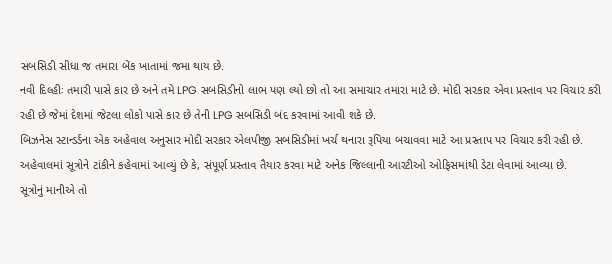સબસિડી સીધા જ તમારા બેંક ખાતામાં જમા થાય છે.
નવી દિલ્હીઃ તમારી પાસે કાર છે અને તમે LPG સબસિડીનો લાભ પણ લ્યો છો તો આ સમાચાર તમારા માટે છે. મોદી સરકાર એવા પ્રસ્તાવ પર વિચાર કરી રહી છે જેમાં દેશમાં જેટલા લોકો પાસે કાર છે તેની LPG સબસિડી બંદ કરવામાં આવી શકે છે.
બિઝનેસ સ્ટાન્ડર્ડના એક અહેવાલ અનુસાર મોદી સરકાર એલપીજી સબસિડીમાં ખર્ચ થનારા રૂપિયા બચાવવા માટે આ પ્રસ્તાપ પર વિચાર કરી રહી છે. અહેવાલમાં સૂત્રોને ટાંકીને કહેવામાં આવ્યું છે કે, સંપૂર્ણ પ્રસ્તાવ તૈયાર કરવા માટે અનેક જિલ્લાની આરટીઓ ઓફિસમાંથી ડેટા લેવામાં આવ્યા છે.
સૂત્રોનું માનીએ તો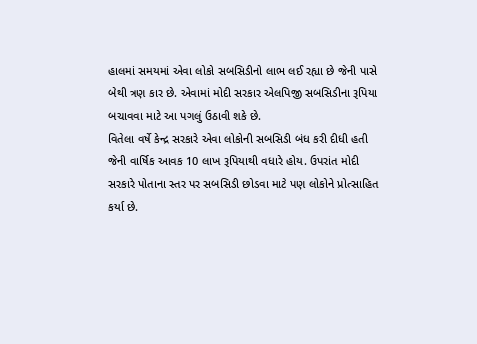હાલમાં સમયમાં એવા લોકો સબસિડીનો લાભ લઈ રહ્યા છે જેની પાસે બેથી ત્રણ કાર છે. એવામાં મોદી સરકાર એલપિજી સબસિડીના રૂપિયા બચાવવા માટે આ પગલું ઉઠાવી શકે છે.
વિતેલા વર્ષે કેન્દ્ર સરકારે એવા લોકોની સબસિડી બંધ કરી દીધી હતી જેની વાર્ષિક આવક 10 લાખ રૂપિયાથી વધારે હોય. ઉપરાંત મોદી સરકારે પોતાના સ્તર પર સબસિડી છોડવા માટે પણ લોકોને પ્રોત્સાહિત કર્યા છે.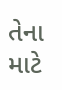તેના માટે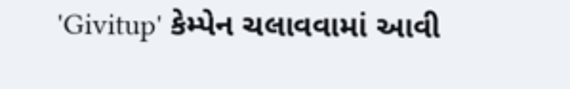'Givitup' કેમ્પેન ચલાવવામાં આવી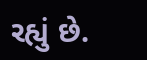રહ્યું છે.